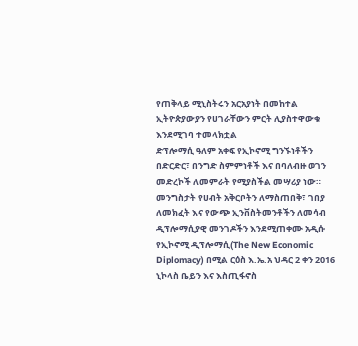የጠቅላይ ሚኒስትሩን አርአያነት በመከተል ኢትዮጵያውያን የሀገራቸውን ምርት ሊያስተዋውቁ እንደሚገባ ተመላክቷል
ድፕሎማሲ ዓለም አቀፍ የኢኮኖሚ ግንኙነቶችን በድርድር፣ በንግድ ስምምነቶች እና በባለብዙ ወገን መድረኮች ለመምራት የሚያስችል መሣሪያ ነው። መንግስታት የሀብት አቅርቦትን ለማስጠበቅ፣ ገበያ ለመክፈት እና የውጭ ኢንቨስትመንቶችን ለመሳብ ዲፕሎማሲያዊ መንገዶችን እንደሚጠቀሙ አዲሱ የኢኮኖሚ ዲፕሎማሲ(The New Economic Diplomacy) በሚል ርዕስ እ.ኤ.አ ህዳር 2 ቀን 2016 ኒኮላስ ቤይን እና እስጢፋኖስ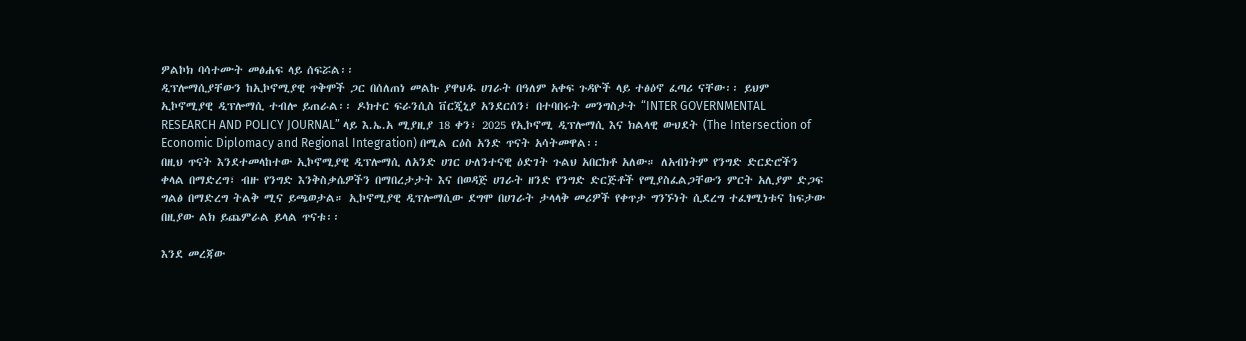ዎልኮክ ባሳተሙት መፅሐፍ ላይ ሰፍሯል፡፡
ዲፕሎማሲያቸውን ከኢኮኖሚያዊ ጥቅሞች ጋር በሰለጠነ መልኩ ያዋህዱ ሀገራት በዓለም አቀፍ ጉዳዮች ላይ ተፅዕኖ ፈጣሪ ናቸው፡፡ ይህም ኢኮኖሚያዊ ዲፕሎማሲ ተብሎ ይጠራል፡፡ ዶክተር ፍራንሲስ ቨርጂኒያ አንደርሰን፣ በተባበሩት መንግስታት “INTER GOVERNMENTAL RESEARCH AND POLICY JOURNAL” ላይ እ.ኤ.አ ሚያዚያ 18 ቀን፣ 2025 የኢኮኖሚ ዲፕሎማሲ እና ክልላዊ ውህደት (The Intersection of Economic Diplomacy and Regional Integration) በሚል ርዕስ አንድ ጥናት አሳትመዋል፡፡
በዚህ ጥናት እንደተመላከተው ኢኮኖሚያዊ ዲፕሎማሲ ለአንድ ሀገር ሁለንተናዊ ዕድገት ጉልህ አበርክቶ አለው። ለአብነትም የንግድ ድርድሮችን ቀላል በማድረግ፣ ብዙ የንግድ እንቅስቃሴዎችን በማበረታታት እና በወዳጅ ሀገራት ዘንድ የንግድ ድርጅቶች የሚያስፈልጋቸውን ምርት አሊያም ድጋፍ ግልፅ በማድረግ ትልቅ ሚና ይጫወታል። ኢኮኖሚያዊ ዲፕሎማሲው ደግሞ በሀገራት ታላላቅ መሪዎች የቀጥታ ግንኙነት ሲደረግ ተፈፃሚነቱና ከፍታው በዚያው ልክ ይጨምራል ይላል ጥናቱ፡፡

እንደ መረጃው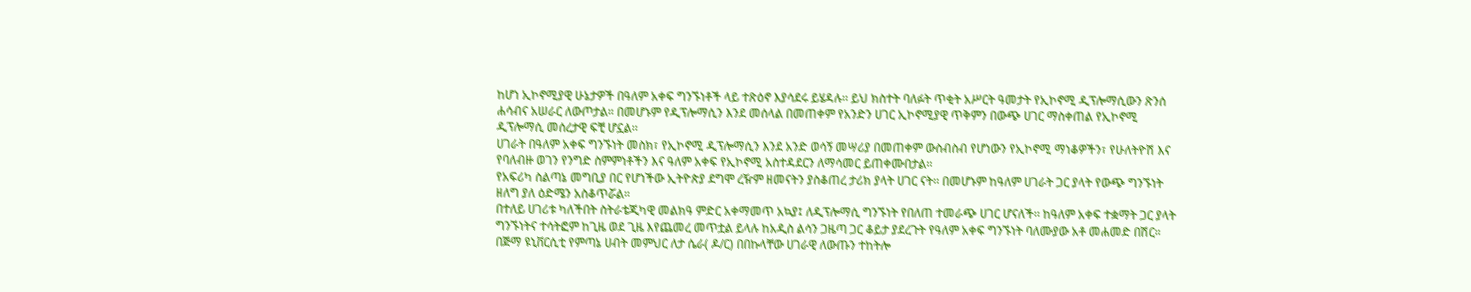ከሆነ ኢኮኖሚያዊ ሁኔታዎች በዓለም አቀፍ ግንኙነቶች ላይ ተጽዕኖ እያሳደሩ ይሄዳሉ፡፡ ይህ ክስተት ባለፉት ጥቂት አሥርት ዓመታት የኢኮኖሚ ዲፕሎማሲውን ጽንሰ ሐሳብና አሠራር ለውጦታል። በመሆኑም የዲፕሎማሲን እንደ መሰላል በመጠቀም የአንድን ሀገር ኢኮኖሚያዊ ጥቅምን በውጭ ሀገር ማስቀጠል የኢኮኖሚ ዲፕሎማሲ መሰረታዊ ፍቺ ሆኗል፡፡
ሀገራት በዓለም አቀፍ ግንኙነት መስክ፣ የኢኮኖሚ ዲፕሎማሲን እንደ አንድ ወሳኝ መሣሪያ በመጠቀም ውስብስብ የሆነውን የኢኮኖሚ ማነቆዎችን፣ የሁለትዮሽ እና የባለብዙ ወገን የንግድ ስምምነቶችን እና ዓለም አቀፍ የኢኮኖሚ አስተዳደርን ለማሳመር ይጠቀሙበታል፡፡
የአፍሪካ ስልጣኔ መግቢያ በር የሆነችው ኢትዮጵያ ደግሞ ረዥም ዘመናትን ያስቆጠረ ታሪክ ያላት ሀገር ናት፡፡ በመሆኑም ከዓለም ሀገራት ጋር ያላት የውጭ ግንኙነት ዘለግ ያለ ዕድሜን አስቆጥሯል።
በተለይ ሀገሪቱ ካለችበት ስትራቴጂካዊ መልክዓ ምድር አቀማመጥ አኳያ፤ ለዲፕሎማሲ ግንኙነት የበለጠ ተመራጭ ሀገር ሆናለች፡፡ ከዓለም አቀፍ ተቋማት ጋር ያላት ግንኙነትና ተሳትፎም ከጊዜ ወደ ጊዜ እየጨመረ መጥቷል ይላሉ ከአዲስ ልሳን ጋዜጣ ጋር ቆይታ ያደረጉት የዓለም አቀፍ ግንኙነት ባለሙያው አቶ መሐመድ በሽር።
በጅማ ዩኒቨርሲቲ የምጣኔ ሀብት መምህር ለታ ሴራ( ዶ/ር) በበኩላቸው ሀገራዊ ለውጡን ተከትሎ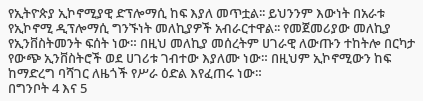የኢትዮጵያ ኢኮኖሚያዊ ድፕሎማሲ ከፍ እያለ መጥቷል፡፡ ይህንንም እውነት በአራቱ የኢኮኖሚ ዲፕሎማሲ ግንኙነት መለኪያዎች አብራርተዋል፡፡ የመጀመሪያው መለኪያ የኢንቨስትመንት ፍሰት ነው። በዚህ መለኪያ መሰረትም ሀገራዊ ለውጡን ተከትሎ በርካታ የውጭ ኢንቨስትሮች ወደ ሀገሪቱ ገብተው እያለሙ ነው። በዚህም ኢኮኖሚውን ከፍ ከማድረግ ባሻገር ለዜጎች የሥራ ዕድል እየፈጠሩ ነው።
በግንቦት 4 እና 5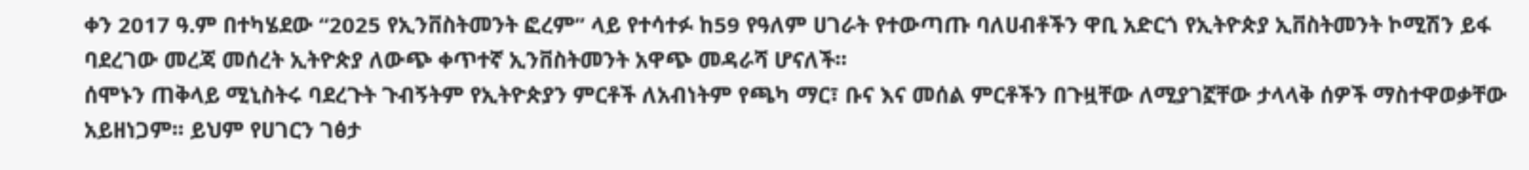ቀን 2017 ዓ.ም በተካሄደው “2025 የኢንቨስትመንት ፎረም” ላይ የተሳተፉ ከ59 የዓለም ሀገራት የተውጣጡ ባለሀብቶችን ዋቢ አድርጎ የኢትዮጵያ ኢቨስትመንት ኮሚሽን ይፋ ባደረገው መረጃ መሰረት ኢትዮጵያ ለውጭ ቀጥተኛ ኢንቨስትመንት አዋጭ መዳራሻ ሆናለች፡፡
ሰሞኑን ጠቅላይ ሚኒስትሩ ባደረጉት ጉብኝትም የኢትዮጵያን ምርቶች ለአብነትም የጫካ ማር፣ ቡና እና መሰል ምርቶችን በጉዟቸው ለሚያገኟቸው ታላላቅ ሰዎች ማስተዋወቃቸው አይዘነጋም፡፡ ይህም የሀገርን ገፅታ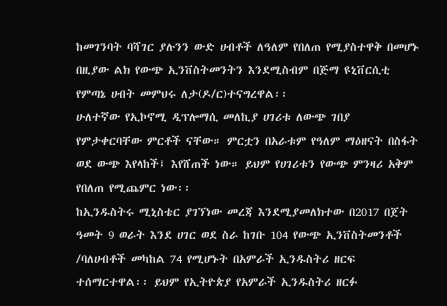ከመገንባት ባሻገር ያሉንን ውድ ሀብቶች ለዓለም የበለጠ የሚያስተዋቅ በመሆኑ በዚያው ልክ የውጭ ኢንቨስትመንትን እንደሚስብም በጅማ ዩኒቨርሲቲ የምጣኔ ሀብት መምህሩ ለታ(ዶ/ር)ተናግረዋል፡፡
ሁለተኛው የኢኮኖሚ ዲፕሎማሲ መለኪያ ሀገሪቱ ለውጭ ገበያ የምታቀርባቸው ምርቶች ናቸው። ምርቷን በአራቱም የዓለም ማዕዘናት በስፋት ወደ ውጭ እየላከች፤ እየሸጠች ነው። ይህም የሀገሪቱን የውጭ ምንዛሪ አቅም የበለጠ የሚጨምር ነው፡፡
ከኢንዱስትሩ ሚኒስቴር ያገኘነው መረጃ እንደሚያመለክተው በ2017 በጀት ዓመት 9 ወራት እንደ ሀገር ወደ ስራ ከገቡ 104 የውጭ ኢንቨስትመንቶች /ባለሀብቶች መካከል 74 የሚሆኑት በአምራች ኢንዱስትሪ ዘርፍ ተሰማርተዋል፡፡ ይህም የኢትዮጵያ የአምራች ኢንዱስትሪ ዘርፉ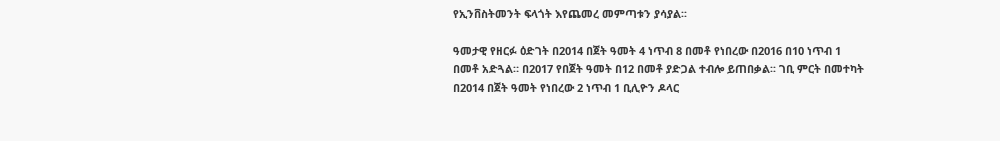የኢንቨስትመንት ፍላጎት እየጨመረ መምጣቱን ያሳያል፡፡

ዓመታዊ የዘርፉ ዕድገት በ2014 በጀት ዓመት 4 ነጥብ 8 በመቶ የነበረው በ2016 በ10 ነጥብ 1 በመቶ አድጓል። በ2017 የበጀት ዓመት በ12 በመቶ ያድጋል ተብሎ ይጠበቃል፡፡ ገቢ ምርት በመተካት በ2014 በጀት ዓመት የነበረው 2 ነጥብ 1 ቢሊዮን ዶላር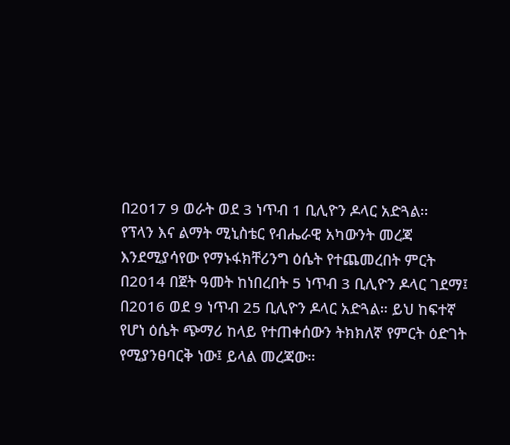በ2017 9 ወራት ወደ 3 ነጥብ 1 ቢሊዮን ዶላር አድጓል፡፡
የፕላን እና ልማት ሚኒስቴር የብሔራዊ አካውንት መረጃ እንደሚያሳየው የማኑፋክቸሪንግ ዕሴት የተጨመረበት ምርት በ2014 በጀት ዓመት ከነበረበት 5 ነጥብ 3 ቢሊዮን ዶላር ገደማ፤ በ2016 ወደ 9 ነጥብ 25 ቢሊዮን ዶላር አድጓል። ይህ ከፍተኛ የሆነ ዕሴት ጭማሪ ከላይ የተጠቀሰውን ትክክለኛ የምርት ዕድገት የሚያንፀባርቅ ነው፤ ይላል መረጃው።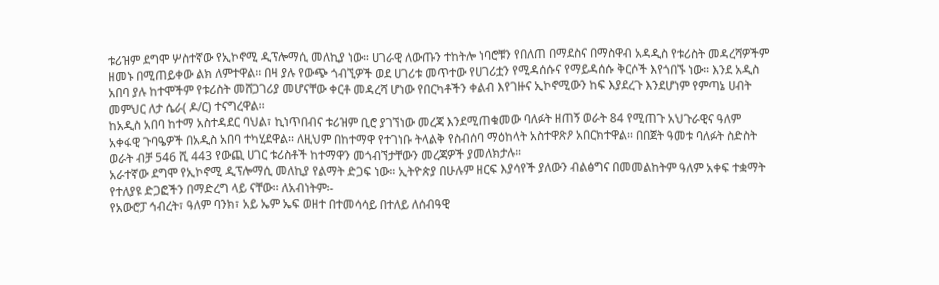ቱሪዝም ደግሞ ሦስተኛው የኢኮኖሚ ዲፕሎማሲ መለኪያ ነው። ሀገራዊ ለውጡን ተከትሎ ነባሮቹን የበለጠ በማደስና በማስዋብ አዳዲስ የቱሪስት መዳረሻዎችም ዘመኑ በሚጠይቀው ልክ ለምተዋል፡፡ በዛ ያሉ የውጭ ጎብኚዎች ወደ ሀገሪቱ መጥተው የሀገሪቷን የሚዳሰሱና የማይዳሰሱ ቅርሶች እየጎበኙ ነው። እንደ አዲስ አበባ ያሉ ከተሞችም የቱሪስት መሸጋገሪያ መሆናቸው ቀርቶ መዳረሻ ሆነው የበርካቶችን ቀልብ እየገዙና ኢኮኖሚውን ከፍ እያደረጉ እንደሆነም የምጣኔ ሀብት መምህር ለታ ሴራ( ዶ/ር) ተናግረዋል፡፡
ከአዲስ አበባ ከተማ አስተዳደር ባህል፣ ኪነጥበብና ቱሪዝም ቢሮ ያገኘነው መረጃ እንደሚጠቁመው ባለፉት ዘጠኝ ወራት 84 የሚጠጉ አህጉራዊና ዓለም አቀፋዊ ጉባዔዎች በአዲስ አበባ ተካሂደዋል፡፡ ለዚህም በከተማዋ የተገነቡ ትላልቅ የስብሰባ ማዕከላት አስተዋጽዖ አበርክተዋል፡፡ በበጀት ዓመቱ ባለፉት ስድስት ወራት ብቻ 546 ሺ 443 የውጪ ሀገር ቱሪስቶች ከተማዋን መጎብኘታቸውን መረጃዎች ያመለክታሉ።
አራተኛው ደግሞ የኢኮኖሚ ዲፕሎማሲ መለኪያ የልማት ድጋፍ ነው። ኢትዮጵያ በሁሉም ዘርፍ እያሳየች ያለውን ብልፅግና በመመልከትም ዓለም አቀፍ ተቋማት የተለያዩ ድጋፎችን በማድረግ ላይ ናቸው፡፡ ለአብነትም፡-
የአውሮፓ ኅብረት፣ ዓለም ባንክ፣ አይ ኤም ኤፍ ወዘተ በተመሳሳይ በተለይ ለሰብዓዊ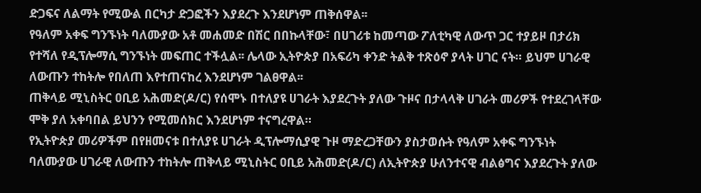ድጋፍና ለልማት የሚውል በርካታ ድጋፎችን እያደረጉ እንደሆነም ጠቅሰዋል፡፡
የዓለም አቀፍ ግንኙነት ባለሙያው አቶ መሐመድ በሽር በበኩላቸው፣ በሀገሪቱ ከመጣው ፖለቲካዊ ለውጥ ጋር ተያይዞ በታሪክ የተሻለ የዲፕሎማሲ ግንኙነት መፍጠር ተችሏል፡፡ ሌላው ኢትዮጵያ በአፍሪካ ቀንድ ትልቅ ተጽዕኖ ያላት ሀገር ናት። ይህም ሀገራዊ ለውጡን ተከትሎ የበለጠ እየተጠናከረ እንደሆነም ገልፀዋል፡፡
ጠቅላይ ሚኒስትር ዐቢይ አሕመድ(ዶ/ር) የሰሞኑ በተለያዩ ሀገራት እያደረጉት ያለው ጉዞና በታላላቅ ሀገራት መሪዎች የተደረገላቸው ሞቅ ያለ አቀባበል ይህንን የሚመሰክር እንደሆነም ተናግረዋል።
የኢትዮጵያ መሪዎችም በየዘመናቱ በተለያዩ ሀገራት ዲፕሎማሲያዊ ጉዞ ማድረጋቸውን ያስታወሱት የዓለም አቀፍ ግንኙነት ባለሙያው ሀገራዊ ለውጡን ተከትሎ ጠቅላይ ሚኒስትር ዐቢይ አሕመድ(ዶ/ር) ለኢትዮጵያ ሁለንተናዊ ብልፅግና እያደረጉት ያለው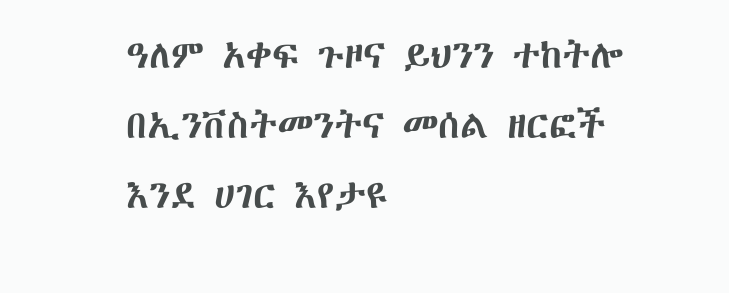ዓለም አቀፍ ጉዞና ይህንን ተከትሎ በኢንቨስትመንትና መሰል ዘርፎች እንደ ሀገር እየታዩ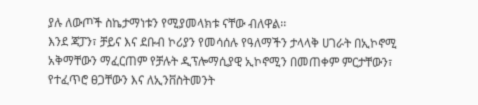ያሉ ለውጦች ስኬታማነቱን የሚያመላክቱ ናቸው ብለዋል፡፡
እንደ ጃፓን፣ ቻይና እና ደቡብ ኮሪያን የመሳሰሉ የዓለማችን ታላላቅ ሀገራት በኢኮኖሚ አቅማቸውን ማፈርጠም የቻሉት ዲፕሎማሲያዊ ኢኮኖሚን በመጠቀም ምርታቸውን፣ የተፈጥሮ ፀጋቸውን እና ለኢንቨስትመንት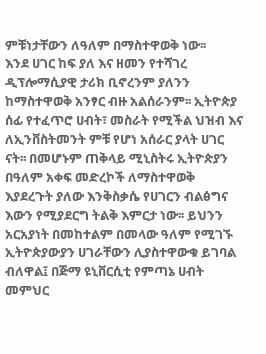ምቹነታቸውን ለዓለም በማስተዋወቅ ነው፡፡
እንደ ሀገር ከፍ ያለ እና ዘመን የተሻገረ ዲፕሎማሲያዊ ታሪክ ቢኖረንም ያለንን ከማስተዋወቅ አንፃር ብዙ አልሰራንም፡፡ ኢትዮጵያ ሰፊ የተፈጥሮ ሀብት፣ መስራት የሚችል ህዝብ እና ለኢንቨስትመንት ምቹ የሆነ አሰራር ያላት ሀገር ናት፡፡ በመሆኑም ጠቅላይ ሚኒስትሩ ኢትዮጵያን በዓለም አቀፍ መድረኮች ለማስተዋወቅ እያደረጉት ያለው እንቅስቃሴ የሀገርን ብልፅግና እውን የሚያደርግ ትልቅ እምርታ ነው፡፡ ይህንን አርአያነት በመከተልም በመላው ዓለም የሚገኙ ኢትዮጵያውያን ሀገራቸውን ሊያስተዋውቁ ይገባል ብለዋል፤ በጅማ ዩኒቨርሲቲ የምጣኔ ሀብት መምህር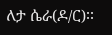ለታ ሴራ(ዶ/ር)፡፡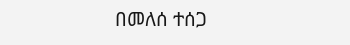በመለሰ ተሰጋ